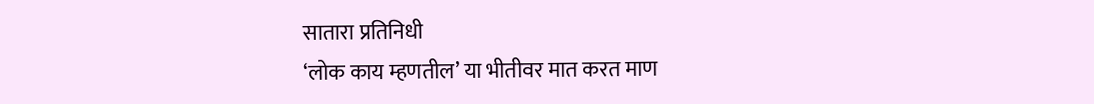सातारा प्रतिनिधी
‘लोक काय म्हणतील’ या भीतीवर मात करत माण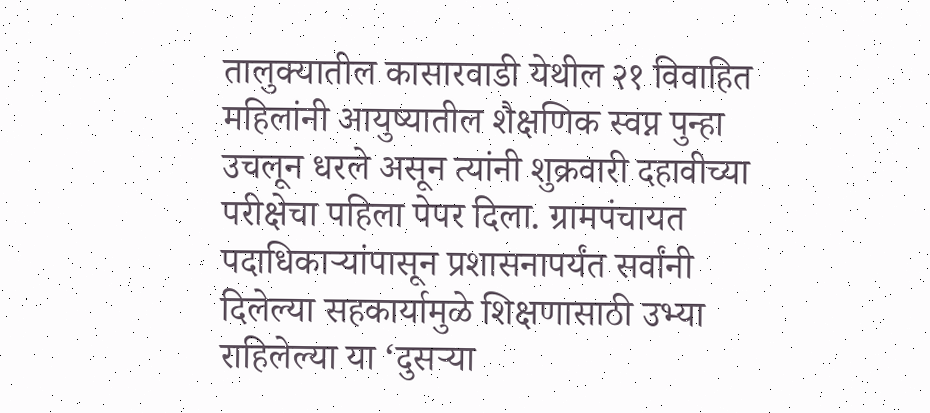तालुक्यातील कासारवाडी येथील २१ विवाहित महिलांनी आयुष्यातील शैक्षणिक स्वप्न पुन्हा उचलून धरले असून त्यांनी शुक्रवारी दहावीच्या परीक्षेचा पहिला पेपर दिला. ग्रामपंचायत पदाधिकाऱ्यांपासून प्रशासनापर्यंत सर्वांनी दिलेल्या सहकार्यामुळे शिक्षणासाठी उभ्या राहिलेल्या या ‘दुसऱ्या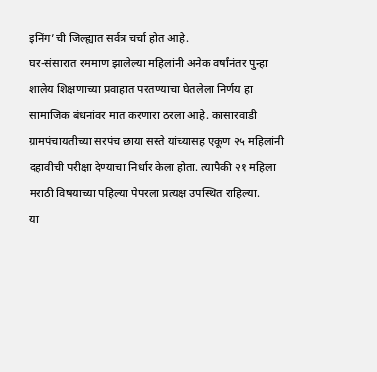इनिंग’ची जिल्ह्यात सर्वत्र चर्चा होत आहे.
घर-संसारात रममाण झालेल्या महिलांनी अनेक वर्षांनंतर पुन्हा शालेय शिक्षणाच्या प्रवाहात परतण्याचा घेतलेला निर्णय हा सामाजिक बंधनांवर मात करणारा ठरला आहे. कासारवाडी ग्रामपंचायतीच्या सरपंच छाया सस्ते यांच्यासह एकूण २५ महिलांनी दहावीची परीक्षा देण्याचा निर्धार केला होता. त्यापैकी २१ महिला मराठी विषयाच्या पहिल्या पेपरला प्रत्यक्ष उपस्थित राहिल्या.
या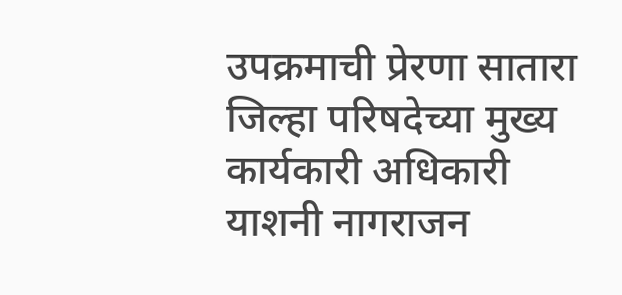उपक्रमाची प्रेरणा सातारा जिल्हा परिषदेच्या मुख्य कार्यकारी अधिकारी याशनी नागराजन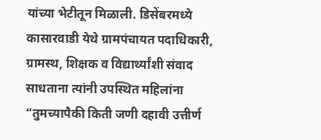यांच्या भेटीतून मिळाली. डिसेंबरमध्ये कासारवाडी येथे ग्रामपंचायत पदाधिकारी, ग्रामस्थ, शिक्षक व विद्यार्थ्यांशी संवाद साधताना त्यांनी उपस्थित महिलांना “तुमच्यापैकी किती जणी दहावी उत्तीर्ण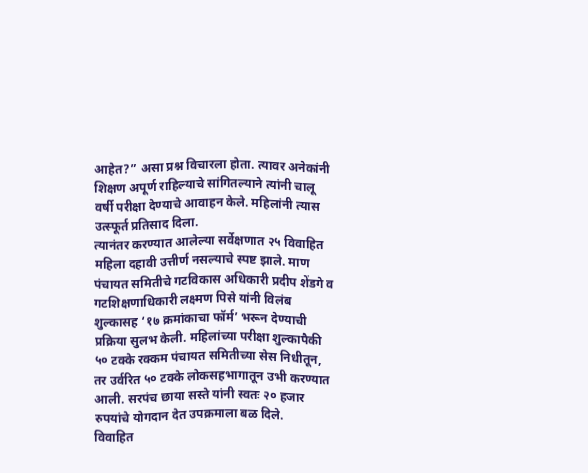आहेत?” असा प्रश्न विचारला होता. त्यावर अनेकांनी शिक्षण अपूर्ण राहिल्याचे सांगितल्याने त्यांनी चालू वर्षी परीक्षा देण्याचे आवाहन केले. महिलांनी त्यास उत्स्फूर्त प्रतिसाद दिला.
त्यानंतर करण्यात आलेल्या सर्वेक्षणात २५ विवाहित महिला दहावी उत्तीर्ण नसल्याचे स्पष्ट झाले. माण पंचायत समितीचे गटविकास अधिकारी प्रदीप शेंडगे व गटशिक्षणाधिकारी लक्ष्मण पिसे यांनी विलंब शुल्कासह ‘१७ क्रमांकाचा फॉर्म’ भरून देण्याची प्रक्रिया सुलभ केली. महिलांच्या परीक्षा शुल्कापैकी ५० टक्के रक्कम पंचायत समितीच्या सेस निधीतून, तर उर्वरित ५० टक्के लोकसहभागातून उभी करण्यात आली. सरपंच छाया सस्ते यांनी स्वतः २० हजार रुपयांचे योगदान देत उपक्रमाला बळ दिले.
विवाहित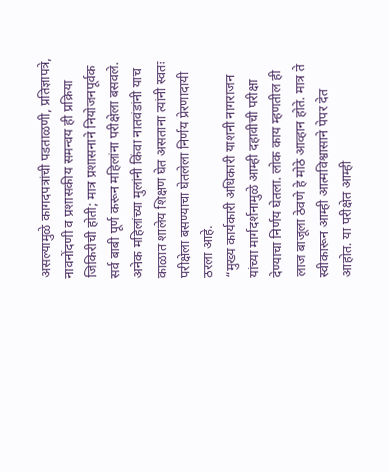असल्यामुळे कागदपत्रांची पडताळणी, प्रतिज्ञापत्रे, नावनोंदणी व प्रशासकीय समन्वय ही प्रक्रिया जिकिरीची होती; मात्र प्रशासनाने नियोजनपूर्वक सर्व बाबी पूर्ण करून महिलांना परीक्षेला बसवले. अनेक महिलांच्या मुलांनी किंवा नातवंडांनी याच काळात शालेय शिक्षण घेत असताना त्यांनी स्वतः परीक्षेला बसण्याचा घेतलेला निर्णय प्रेरणादायी ठरला आहे.
“मुख्य कार्यकारी अधिकारी याशनी नागराजन यांच्या मार्गदर्शनामुळे आम्ही दहावीची परीक्षा देण्याचा निर्णय घेतला. लोक काय म्हणतील ही लाज बाजूला ठेवणे हे मोठे आव्हान होते. मात्र ते स्वीकारून आम्ही आत्मविश्वासाने पेपर देत आहोत. या परीक्षेत आम्ही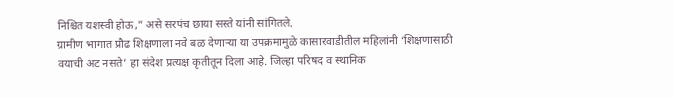निश्चित यशस्वी होऊ,” असे सरपंच छाया सस्ते यांनी सांगितले.
ग्रामीण भागात प्रौढ शिक्षणाला नवे बळ देणाऱ्या या उपक्रमामुळे कासारवाडीतील महिलांनी ‘शिक्षणासाठी वयाची अट नसते’ हा संदेश प्रत्यक्ष कृतीतून दिला आहे. जिल्हा परिषद व स्थानिक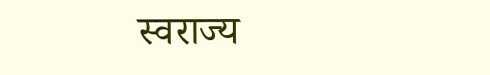स्वराज्य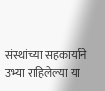संस्थांच्या सहकार्याने उभ्या राहिलेल्या या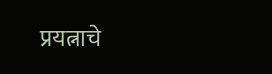प्रयत्नाचे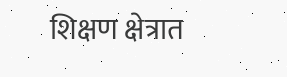शिक्षण क्षेत्रात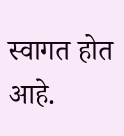स्वागत होत आहे.